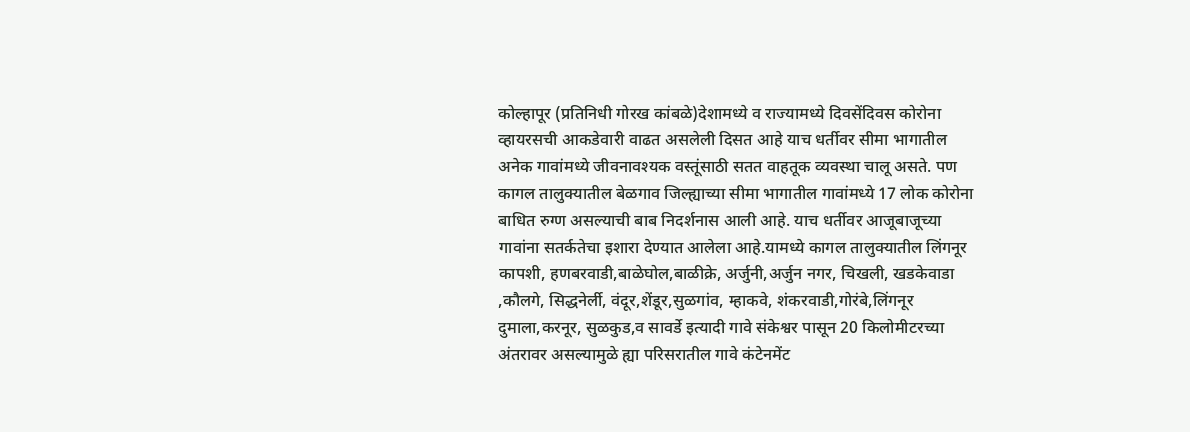कोल्हापूर (प्रतिनिधी गोरख कांबळे)देशामध्ये व राज्यामध्ये दिवसेंदिवस कोरोना व्हायरसची आकडेवारी वाढत असलेली दिसत आहे याच धर्तीवर सीमा भागातील अनेक गावांमध्ये जीवनावश्यक वस्तूंसाठी सतत वाहतूक व्यवस्था चालू असते. पण कागल तालुक्यातील बेळगाव जिल्ह्याच्या सीमा भागातील गावांमध्ये 17 लोक कोरोना बाधित रुग्ण असल्याची बाब निदर्शनास आली आहे. याच धर्तीवर आजूबाजूच्या गावांना सतर्कतेचा इशारा देण्यात आलेला आहे.यामध्ये कागल तालुक्यातील लिंगनूर कापशी, हणबरवाडी,बाळेघोल,बाळीक्रे, अर्जुनी,अर्जुन नगर, चिखली, खडकेवाडा ,कौलगे, सिद्धनेर्ली, वंदूर,शेंडूर,सुळगांव, म्हाकवे, शंकरवाडी,गोरंबे,लिंगनूर दुमाला,करनूर, सुळकुड,व सावर्डे इत्यादी गावे संकेश्वर पासून 20 किलोमीटरच्या अंतरावर असल्यामुळे ह्या परिसरातील गावे कंटेनमेंट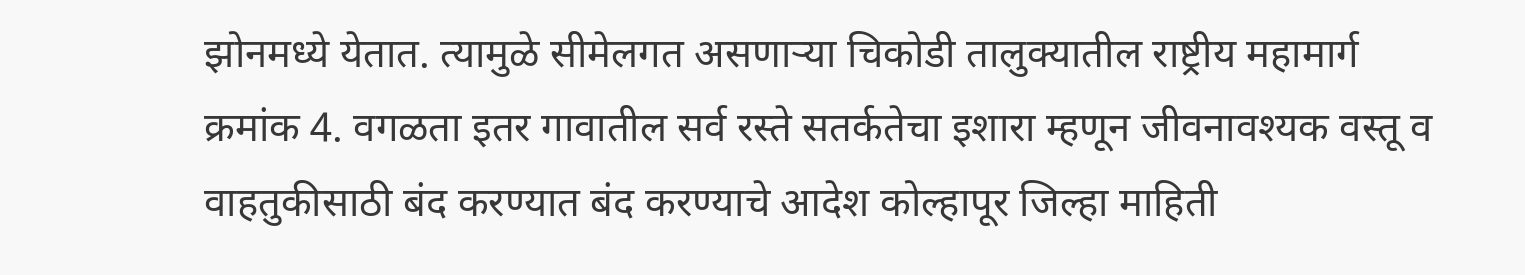झोनमध्ये येतात. त्यामुळे सीमेलगत असणाऱ्या चिकोडी तालुक्यातील राष्ट्रीय महामार्ग क्रमांक 4. वगळता इतर गावातील सर्व रस्ते सतर्कतेचा इशारा म्हणून जीवनावश्यक वस्तू व वाहतुकीसाठी बंद करण्यात बंद करण्याचे आदेश कोल्हापूर जिल्हा माहिती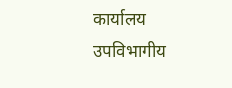कार्यालय उपविभागीय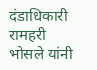दंडाधिकारी रामहरी भोसले यांनी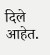दिले आहेत.